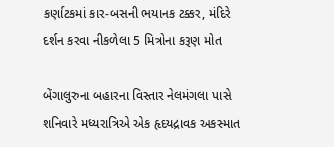કર્ણાટકમાં કાર-બસની ભયાનક ટક્કર, મંદિરે દર્શન કરવા નીકળેલા 5 મિત્રોના કરૂણ મોત

બેંગાલુરુના બહારના વિસ્તાર નેલમંગલા પાસે શનિવારે મધ્યરાત્રિએ એક હૃદયદ્રાવક અકસ્માત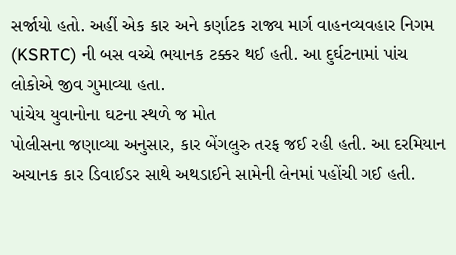સર્જાયો હતો. અહીં એક કાર અને કર્ણાટક રાજ્ય માર્ગ વાહનવ્યવહાર નિગમ (KSRTC) ની બસ વચ્ચે ભયાનક ટક્કર થઈ હતી. આ દુર્ઘટનામાં પાંચ લોકોએ જીવ ગુમાવ્યા હતા.
પાંચેય યુવાનોના ઘટના સ્થળે જ મોત
પોલીસના જણાવ્યા અનુસાર, કાર બેંગલુરુ તરફ જઈ રહી હતી. આ દરમિયાન અચાનક કાર ડિવાઈડર સાથે અથડાઈને સામેની લેનમાં પહોંચી ગઈ હતી.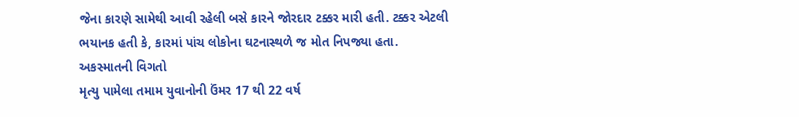જેના કારણે સામેથી આવી રહેલી બસે કારને જોરદાર ટક્કર મારી હતી. ટક્કર એટલી ભયાનક હતી કે, કારમાં પાંચ લોકોના ઘટનાસ્થળે જ મોત નિપજ્યા હતા.
અકસ્માતની વિગતો
મૃત્યુ પામેલા તમામ યુવાનોની ઉંમર 17 થી 22 વર્ષ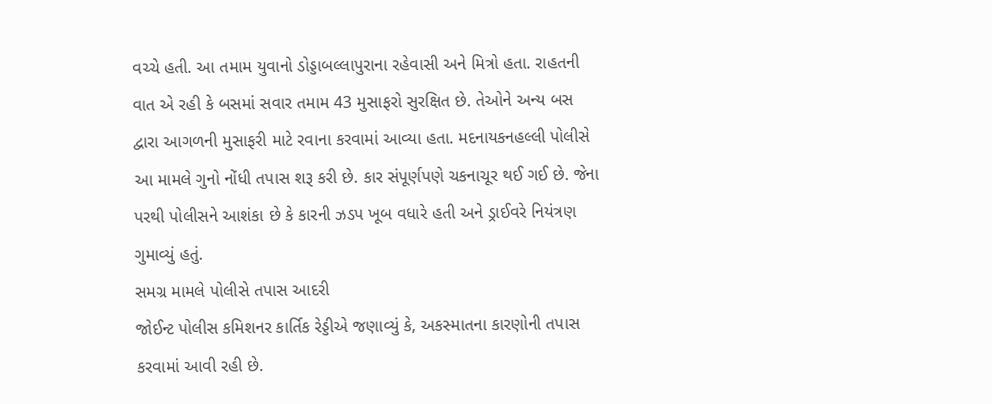વચ્ચે હતી. આ તમામ યુવાનો ડોડ્ડાબલ્લાપુરાના રહેવાસી અને મિત્રો હતા. રાહતની વાત એ રહી કે બસમાં સવાર તમામ 43 મુસાફરો સુરક્ષિત છે. તેઓને અન્ય બસ દ્વારા આગળની મુસાફરી માટે રવાના કરવામાં આવ્યા હતા. મદનાયકનહલ્લી પોલીસે આ મામલે ગુનો નોંધી તપાસ શરૂ કરી છે. કાર સંપૂર્ણપણે ચકનાચૂર થઈ ગઈ છે. જેના પરથી પોલીસને આશંકા છે કે કારની ઝડપ ખૂબ વધારે હતી અને ડ્રાઈવરે નિયંત્રણ ગુમાવ્યું હતું.
સમગ્ર મામલે પોલીસે તપાસ આદરી
જોઈન્ટ પોલીસ કમિશનર કાર્તિક રેડ્ડીએ જણાવ્યું કે, અકસ્માતના કારણોની તપાસ કરવામાં આવી રહી છે.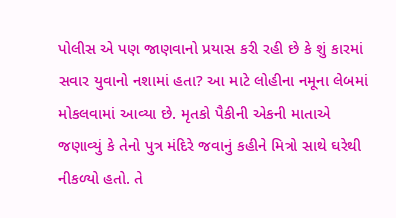પોલીસ એ પણ જાણવાનો પ્રયાસ કરી રહી છે કે શું કારમાં સવાર યુવાનો નશામાં હતા? આ માટે લોહીના નમૂના લેબમાં મોકલવામાં આવ્યા છે. મૃતકો પૈકીની એકની માતાએ જણાવ્યું કે તેનો પુત્ર મંદિરે જવાનું કહીને મિત્રો સાથે ઘરેથી નીકળ્યો હતો. તે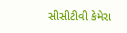સીસીટીવી કેમેરા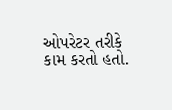ઓપરેટર તરીકે કામ કરતો હતો.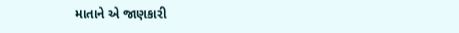માતાને એ જાણકારી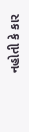નહોતી કે કાર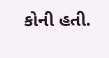કોની હતી.